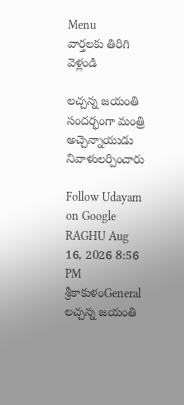Menu
వార్తలకు తిరిగి వెళ్లండి

లచ్చన్న జయంతి సందర్భంగా మంత్రి అచ్చెన్నాయుడు నివాళులర్పించారు

Follow Udayam on Google
RAGHU Aug 16, 2026 8:56 PM శ్రీకాకుళంGeneral
లచ్చన్న జయంతి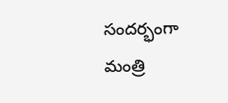సందర్భంగా మంత్రి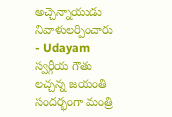అచ్చెన్నాయుడు నివాళులర్పించారు - Udayam
స్వర్గీయ గౌతు లచ్చన్న జయంతి సందర్భంగా మంత్రి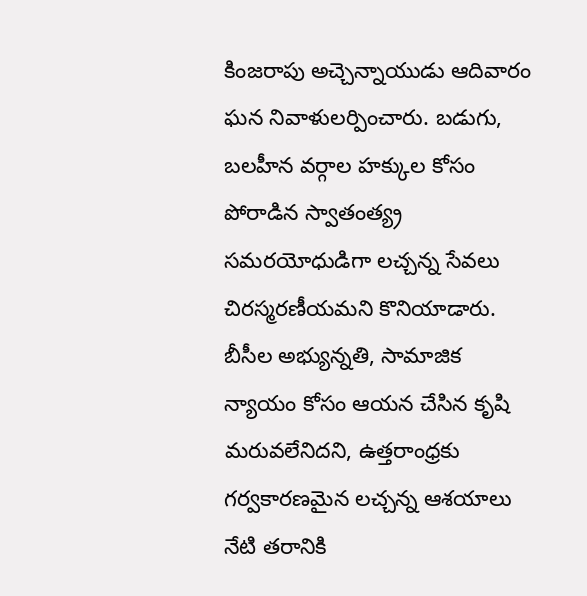కింజరాపు అచ్చెన్నాయుడు ఆదివారం ఘన నివాళులర్పించారు. బడుగు, బలహీన వర్గాల హక్కుల కోసం పోరాడిన స్వాతంత్య్ర సమరయోధుడిగా లచ్చన్న సేవలు చిరస్మరణీయమని కొనియాడారు. బీసీల అభ్యున్నతి, సామాజిక న్యాయం కోసం ఆయన చేసిన కృషి మరువలేనిదని, ఉత్తరాంధ్రకు గర్వకారణమైన లచ్చన్న ఆశయాలు నేటి తరానికి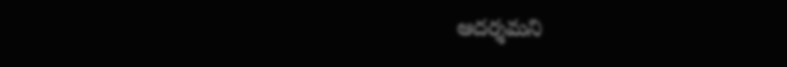ఆదర్శమని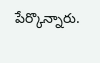పేర్కొన్నారు.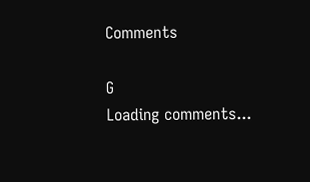Comments

G
Loading comments...